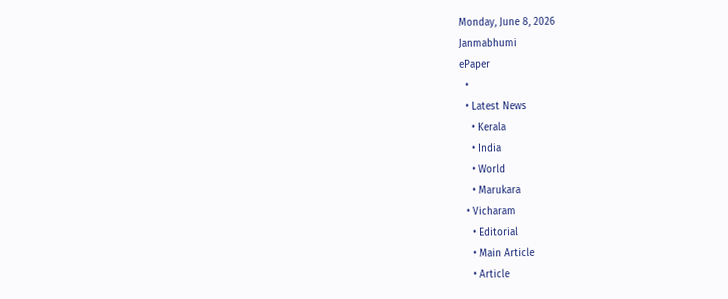Monday, June 8, 2026
Janmabhumi
ePaper
  •
  • Latest News
    • Kerala
    • India
    • World
    • Marukara
  • Vicharam
    • Editorial
    • Main Article
    • Article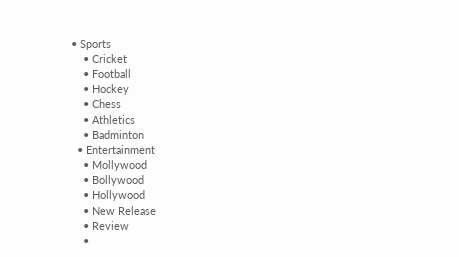• Sports
    • Cricket
    • Football
    • Hockey
    • Chess
    • Athletics
    • Badminton
  • Entertainment
    • Mollywood
    • Bollywood
    • Hollywood
    • New Release
    • Review
    •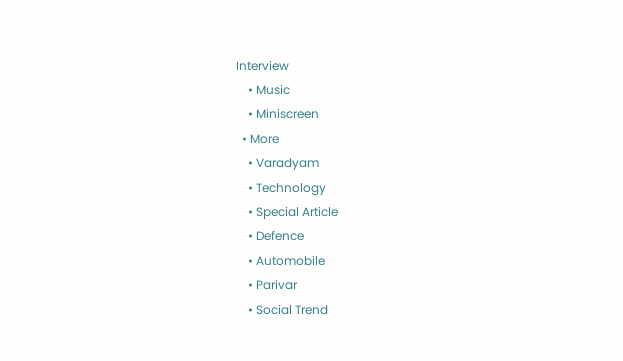Interview
    • Music
    • Miniscreen
  • More
    • Varadyam
    • Technology
    • Special Article
    • Defence
    • Automobile
    • Parivar
    • Social Trend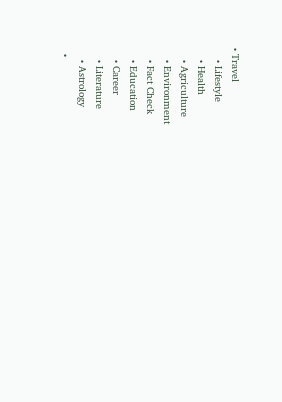• Travel
    • Lifestyle
    • Health
    • Agriculture
    • Environment
    • Fact Check
    • Education
    • Career
    • Literature
    • Astrology
  •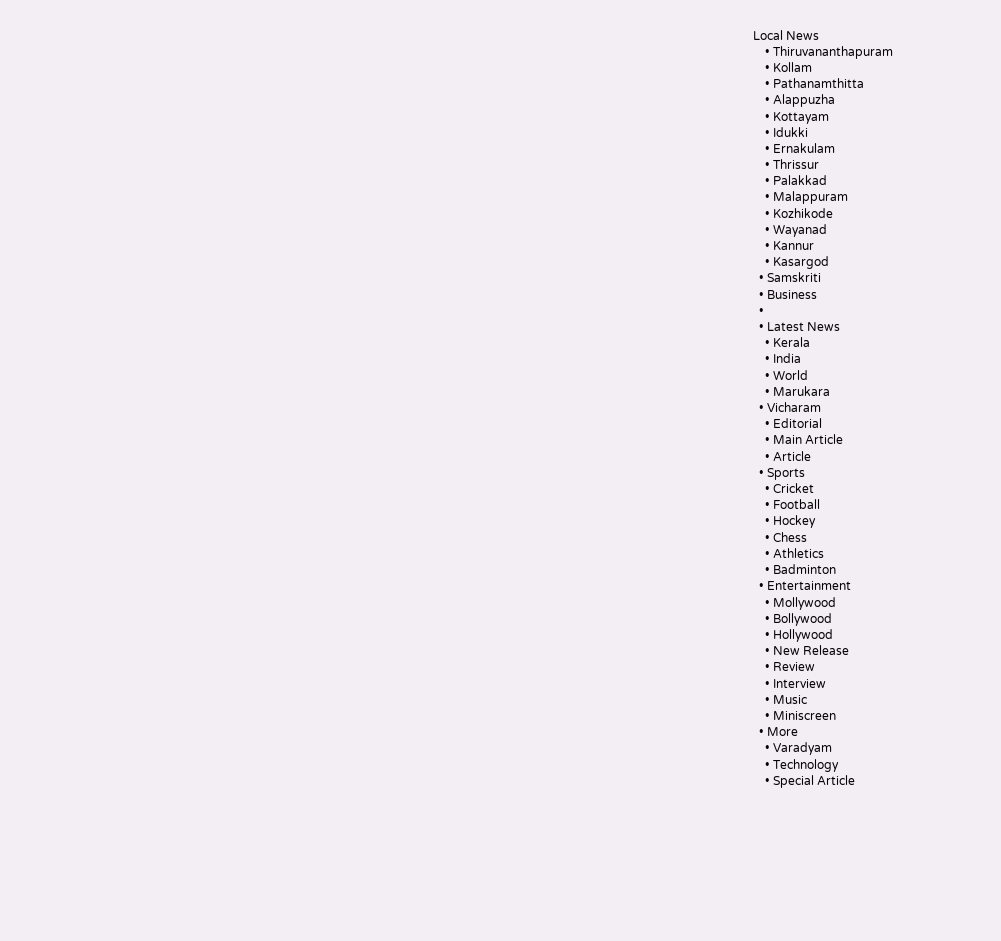Local News
    • Thiruvananthapuram
    • Kollam
    • Pathanamthitta
    • Alappuzha
    • Kottayam
    • Idukki
    • Ernakulam
    • Thrissur
    • Palakkad
    • Malappuram
    • Kozhikode
    • Wayanad
    • Kannur
    • Kasargod
  • Samskriti
  • Business
  •
  • Latest News
    • Kerala
    • India
    • World
    • Marukara
  • Vicharam
    • Editorial
    • Main Article
    • Article
  • Sports
    • Cricket
    • Football
    • Hockey
    • Chess
    • Athletics
    • Badminton
  • Entertainment
    • Mollywood
    • Bollywood
    • Hollywood
    • New Release
    • Review
    • Interview
    • Music
    • Miniscreen
  • More
    • Varadyam
    • Technology
    • Special Article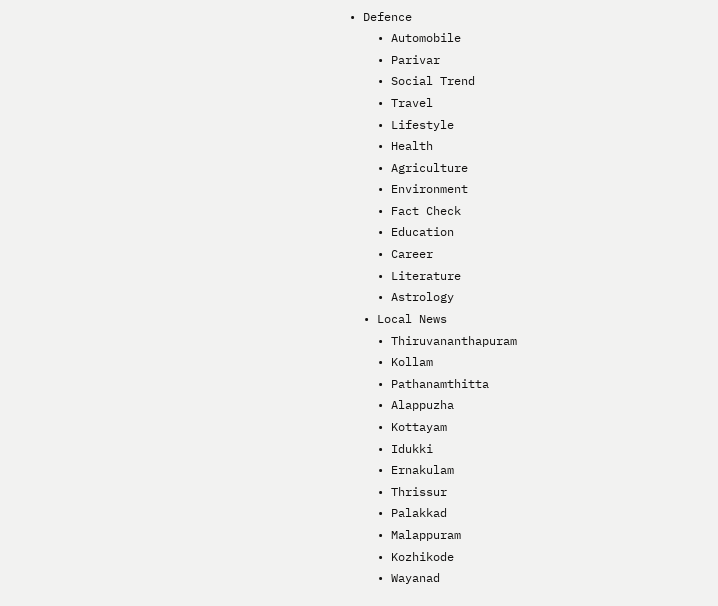• Defence
    • Automobile
    • Parivar
    • Social Trend
    • Travel
    • Lifestyle
    • Health
    • Agriculture
    • Environment
    • Fact Check
    • Education
    • Career
    • Literature
    • Astrology
  • Local News
    • Thiruvananthapuram
    • Kollam
    • Pathanamthitta
    • Alappuzha
    • Kottayam
    • Idukki
    • Ernakulam
    • Thrissur
    • Palakkad
    • Malappuram
    • Kozhikode
    • Wayanad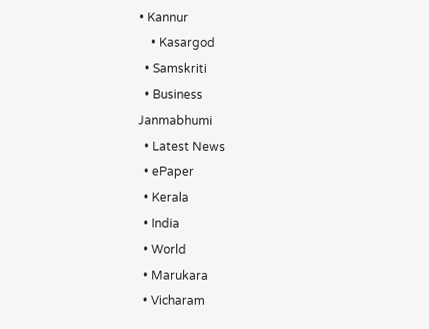• Kannur
    • Kasargod
  • Samskriti
  • Business
Janmabhumi
  • Latest News
  • ePaper
  • Kerala
  • India
  • World
  • Marukara
  • Vicharam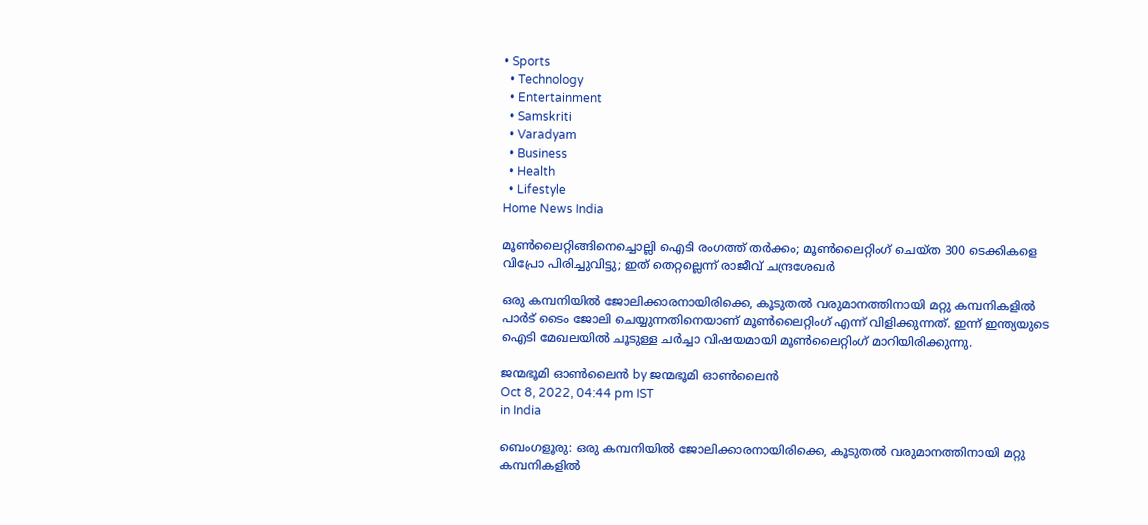• Sports
  • Technology
  • Entertainment
  • Samskriti
  • Varadyam
  • Business
  • Health
  • Lifestyle
Home News India

മൂണ്‍ലൈറ്റിങ്ങിനെച്ചൊല്ലി ഐടി രംഗത്ത് തര്‍ക്കം; മൂണ്‍ലൈറ്റിംഗ് ചെയ്ത 300 ടെക്കികളെ വിപ്രോ പിരിച്ചുവിട്ടു; ഇത് തെറ്റല്ലെന്ന് രാജീവ് ചന്ദ്രശേഖര്‍

ഒരു കമ്പനിയില്‍ ജോലിക്കാരനായിരിക്കെ, കൂടുതല്‍ വരുമാനത്തിനായി മറ്റു കമ്പനികളില്‍ പാര്‍ട് ടൈം ജോലി ചെയ്യുന്നതിനെയാണ് മൂണ്‍ലൈറ്റിംഗ് എന്ന് വിളിക്കുന്നത്. ഇന്ന് ഇന്ത്യയുടെ ഐടി മേഖലയില്‍ ചൂടുള്ള ചര്‍ച്ചാ വിഷയമായി മൂണ്‍ലൈറ്റിംഗ് മാറിയിരിക്കുന്നു.

ജന്മഭൂമി ഓണ്‍ലൈന്‍ by ജന്മഭൂമി ഓണ്‍ലൈന്‍
Oct 8, 2022, 04:44 pm IST
in India

ബെംഗളൂരു: ഒരു കമ്പനിയില്‍ ജോലിക്കാരനായിരിക്കെ, കൂടുതല്‍ വരുമാനത്തിനായി മറ്റു കമ്പനികളില്‍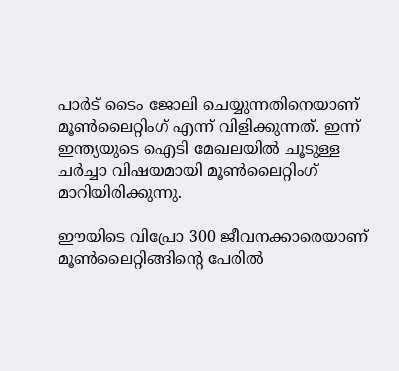പാര്‍ട് ടൈം ജോലി ചെയ്യുന്നതിനെയാണ് മൂണ്‍ലൈറ്റിംഗ് എന്ന് വിളിക്കുന്നത്. ഇന്ന് ഇന്ത്യയുടെ ഐടി മേഖലയില്‍ ചൂടുള്ള ചര്‍ച്ചാ വിഷയമായി മൂണ്‍ലൈറ്റിംഗ് മാറിയിരിക്കുന്നു.

ഈയിടെ വിപ്രോ 300 ജീവനക്കാരെയാണ് മൂണ്‍ലൈറ്റിങ്ങിന്റെ പേരില്‍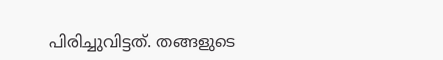പിരിച്ചുവിട്ടത്. തങ്ങളുടെ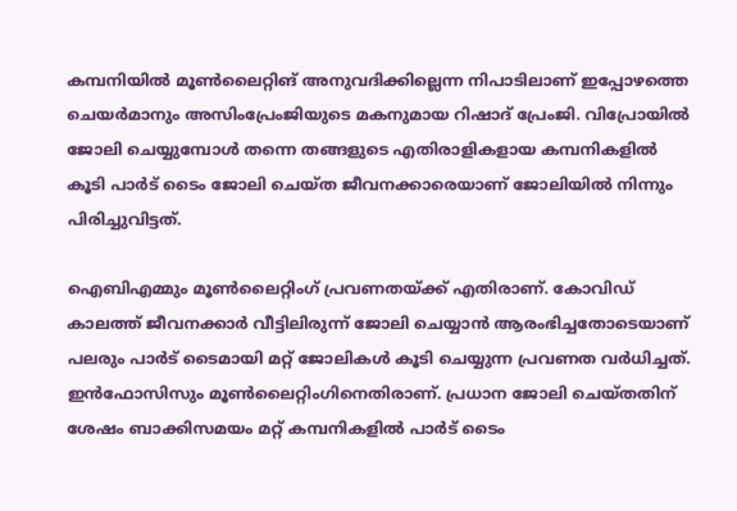കമ്പനിയില്‍ മൂണ്‍ലൈറ്റിങ് അനുവദിക്കില്ലെന്ന നിപാടിലാണ് ഇപ്പോഴത്തെ ചെയര്‍മാനും അസിംപ്രേംജിയുടെ മകനുമായ റിഷാദ് പ്രേംജി. വിപ്രോയില്‍ ജോലി ചെയ്യുമ്പോള്‍ തന്നെ തങ്ങളുടെ എതിരാളികളായ കമ്പനികളില്‍ കൂടി പാര്‍ട് ടൈം ജോലി ചെയ്ത ജീവനക്കാരെയാണ് ജോലിയില്‍ നിന്നും പിരിച്ചുവിട്ടത്.

ഐബിഎമ്മും മൂണ്‍ലൈറ്റിംഗ് പ്രവണതയ്‌ക്ക് എതിരാണ്. കോവിഡ് കാലത്ത് ജീവനക്കാര്‍ വീട്ടിലിരുന്ന് ജോലി ചെയ്യാന്‍ ആരംഭിച്ചതോടെയാണ് പലരും പാര്‍ട് ടൈമായി മറ്റ് ജോലികള്‍ കൂടി ചെയ്യുന്ന പ്രവണത വര്‍ധിച്ചത്. ഇന്‍ഫോസിസും മൂണ്‍ലൈറ്റിംഗിനെതിരാണ്. പ്രധാന ജോലി ചെയ്തതിന് ശേഷം ബാക്കിസമയം മറ്റ് കമ്പനികളില്‍ പാര്‍ട് ടൈം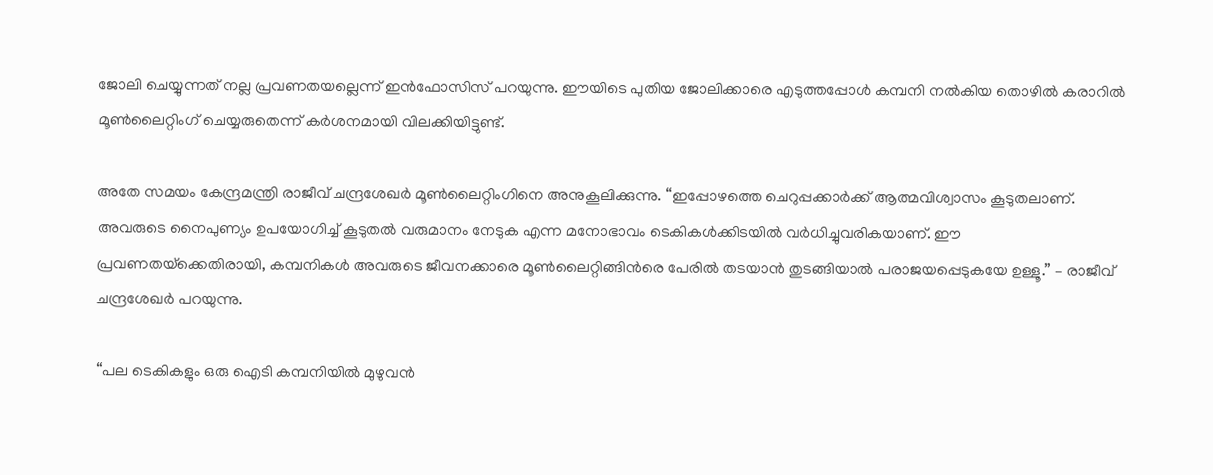ജോലി ചെയ്യുന്നത് നല്ല പ്രവണതയല്ലെന്ന് ഇന്‍ഫോസിസ് പറയുന്നു. ഈയിടെ പുതിയ ജോലിക്കാരെ എടുത്തപ്പോള്‍ കമ്പനി നല്‍കിയ തൊഴില്‍ കരാറില്‍ മൂണ്‍ലൈറ്റിംഗ് ചെയ്യരുതെന്ന് കര്‍ശനമായി വിലക്കിയിട്ടുണ്ട്.

അതേ സമയം കേന്ദ്രമന്ത്രി രാജീവ് ചന്ദ്രശേഖര്‍ മൂണ്‍ലൈറ്റിംഗിനെ അനുകൂലിക്കുന്നു. “ഇപ്പോഴത്തെ ചെറുപ്പക്കാര്‍ക്ക് ആത്മവിശ്വാസം കൂടുതലാണ്. അവരുടെ നൈപുണ്യം ഉപയോഗിച്ച് കൂടുതല്‍ വരുമാനം നേടുക എന്ന മനോഭാവം ടെകികള്‍ക്കിടയില്‍ വര്‍ധിച്ചുവരികയാണ്. ഈ പ്രവണതയ്‌ക്കെതിരായി, കമ്പനികള്‍ അവരുടെ ജീവനക്കാരെ മൂണ്‍ലൈറ്റിങ്ങിന്‍രെ പേരില്‍ തടയാന്‍ തുടങ്ങിയാല്‍ പരാജയപ്പെടുകയേ ഉള്ളൂ.” – രാജീവ് ചന്ദ്രശേഖര്‍ പറയുന്നു.

“പല ടെകികളും ഒരു ഐടി കമ്പനിയില്‍ മുഴുവന്‍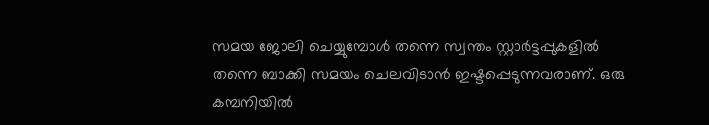സമയ ജോലി ചെയ്യുമ്പോള്‍ തന്നെ സ്വന്തം സ്റ്റാര്‍ട്ടപ്പുകളില്‍ തന്നെ ബാക്കി സമയം ചെലവിടാന്‍ ഇഷ്ടപ്പെടുന്നവരാണ്. ഒരു കമ്പനിയില്‍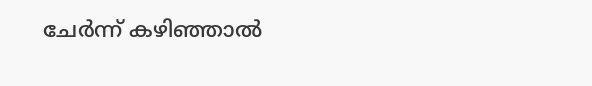ചേര്‍ന്ന് കഴിഞ്ഞാല്‍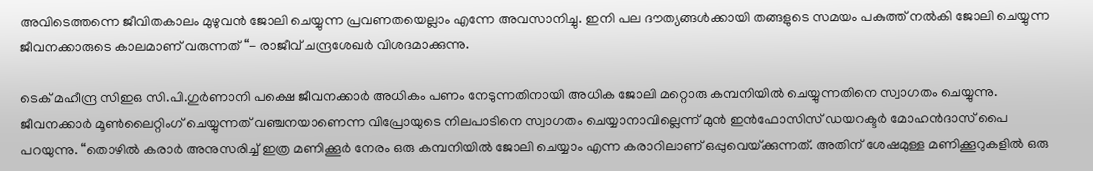അവിടെത്തന്നെ ജീവിതകാലം മുഴുവന്‍ ജോലി ചെയ്യുന്ന പ്രവണതയെല്ലാം എന്നേ അവസാനിച്ചു. ഇനി പല ദൗത്യങ്ങള്‍ക്കായി തങ്ങളുടെ സമയം പകുത്ത് നല്‍കി ജോലി ചെയ്യുന്ന ജീവനക്കാരുടെ കാലമാണ് വരുന്നത് “- രാജീവ് ചന്ദ്രശേഖര്‍ വിശദമാക്കുന്നു.

ടെക് മഹീന്ദ്ര സിഇഒ സി.പി.ഗുര്‍ണാനി പക്ഷെ ജീവനക്കാര്‍ അധികം പണം നേടുന്നതിനായി അധിക ജോലി മറ്റൊരു കമ്പനിയില്‍ ചെയ്യുന്നതിനെ സ്വാഗതം ചെയ്യുന്നു. ജീവനക്കാര്‍ മൂണ്‍ലൈറ്റിംഗ് ചെയ്യുന്നത് വഞ്ചനയാണെന്ന വിപ്രോയുടെ നിലപാടിനെ സ്വാഗതം ചെയ്യാനാവില്ലെന്ന് മുന്‍ ഇന്‍ഫോസിസ് ഡയറക്ടര്‍ മോഹന്‍ദാസ് പൈ പറയുന്നു. “തൊഴില്‍ കരാര്‍ അനുസരിച്ച് ഇത്ര മണിക്കൂര്‍ നേരം ഒരു കമ്പനിയില്‍ ജോലി ചെയ്യാം എന്ന കരാറിലാണ് ഒപ്പുവെയ്‌ക്കുന്നത്. അതിന് ശേഷമുള്ള മണിക്കൂറുകളില്‍ ഒരു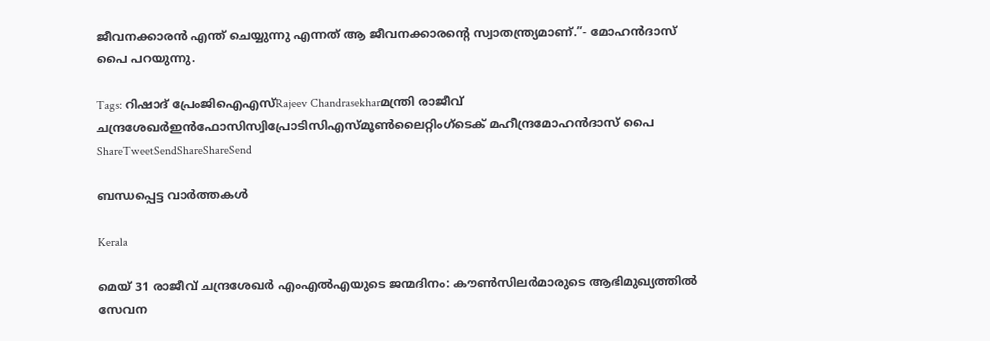ജീവനക്കാരന്‍ എന്ത് ചെയ്യുന്നു എന്നത് ആ ജീവനക്കാരന്റെ സ്വാതന്ത്ര്യമാണ്.”- മോഹന്‍ദാസ് പൈ പറയുന്നു.

Tags: റിഷാദ് പ്രേംജിഐഎസ്Rajeev Chandrasekharമന്ത്രി രാജീവ് ചന്ദ്രശേഖര്‍ഇന്‍ഫോസിസ്വിപ്രോടിസിഎസ്മൂണ്‍ലൈറ്റിംഗ്ടെക് മഹീന്ദ്രമോഹന്‍ദാസ് പൈ
ShareTweetSendShareShareSend

ബന്ധപ്പെട്ട വാര്‍ത്തകള്‍

Kerala

മെയ് 31 രാജീവ് ചന്ദ്രശേഖർ എംഎൽഎയുടെ ജന്മദിനം: കൗൺസിലർമാരുടെ ആഭിമുഖ്യത്തിൽ സേവന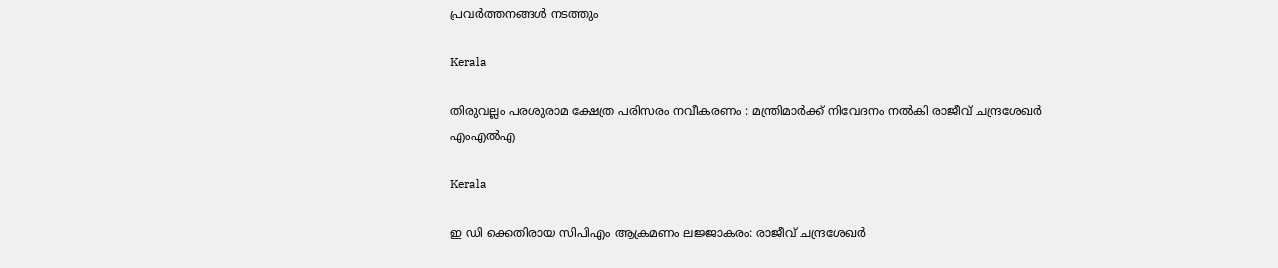പ്രവർത്തനങ്ങൾ നടത്തും

Kerala

തിരുവല്ലം പരശുരാമ ക്ഷേത്ര പരിസരം നവീകരണം : മന്ത്രിമാര്‍ക്ക് നിവേദനം നല്‍കി രാജീവ് ചന്ദ്രശേഖര്‍ എംഎല്‍എ

Kerala

ഇ ഡി ക്കെതിരായ സിപിഎം ആക്രമണം ലജ്ജാകരം: രാജീവ് ചന്ദ്രശേഖര്‍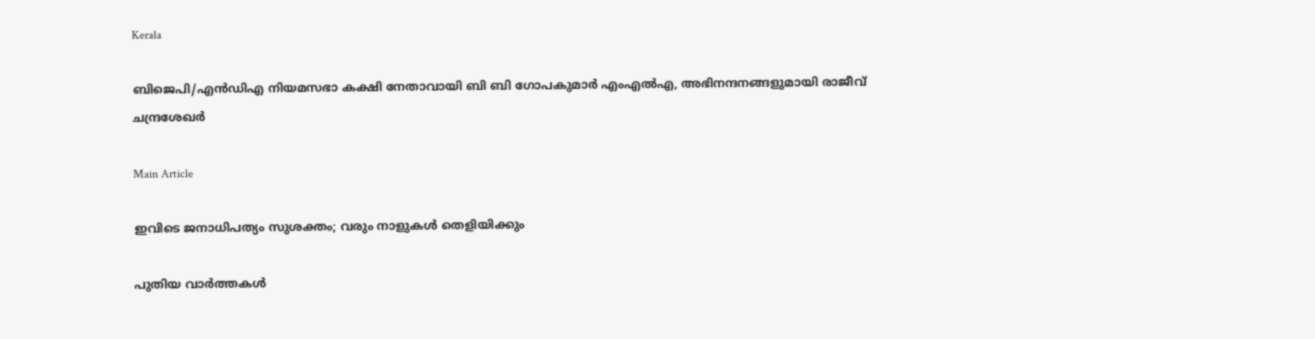Kerala

ബിജെപി/എൻഡിഎ നിയമസഭാ കക്ഷി നേതാവായി ബി ബി ഗോപകുമാർ എംഎൽഎ, അഭിനന്ദനങ്ങളുമായി രാജീവ് ചന്ദ്രശേഖർ

Main Article

ഇവിടെ ജനാധിപത്യം സുശക്തം; വരും നാളുകള്‍ തെളിയിക്കും

പുതിയ വാര്‍ത്തകള്‍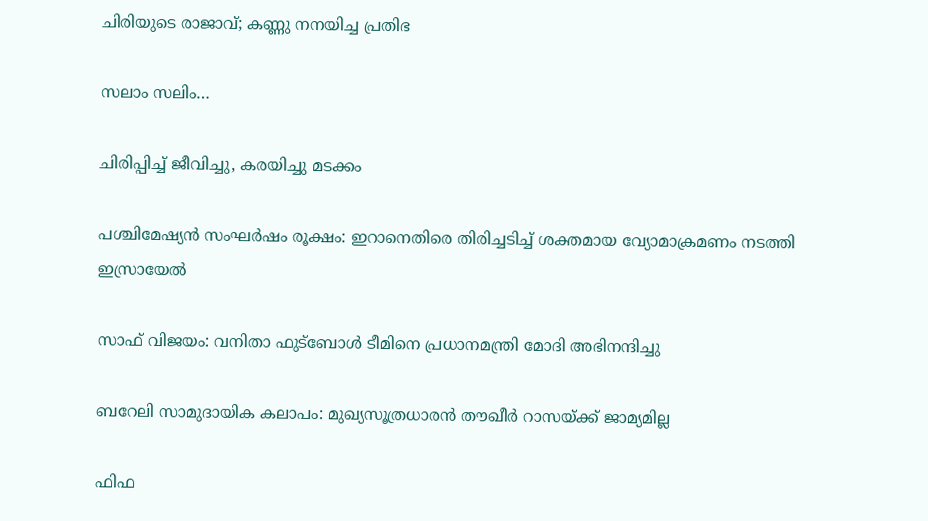ചിരിയുടെ രാജാവ്; കണ്ണു നനയിച്ച പ്രതിഭ

സലാം സലിം…

ചിരിപ്പിച്ച് ജീവിച്ചു, കരയിച്ചു മടക്കം

പശ്ചിമേഷ്യന്‍ സംഘർഷം രൂക്ഷം: ഇറാനെതിരെ തിരിച്ചടിച്ച് ശക്തമായ വ്യോമാക്രമണം നടത്തി ഇസ്രായേല്‍

സാഫ് വിജയം: വനിതാ ഫുട്‌ബോൾ ടീമിനെ പ്രധാനമന്ത്രി മോദി അഭിനന്ദിച്ചു

ബറേലി സാമുദായിക കലാപം: മുഖ്യസൂത്രധാരൻ തൗഖീർ റാസയ്‌ക്ക് ജാമ്യമില്ല

ഫിഫ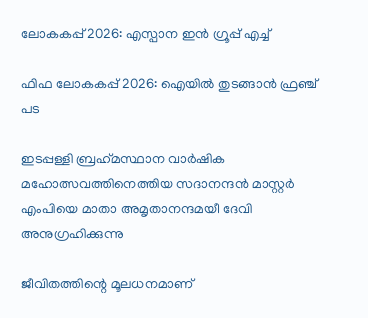ലോകകപ്പ് 2026: എസ്പാന ഇന്‍ ഗ്രൂപ്പ് എച്ച്

ഫിഫ ലോകകപ്പ് 2026: ഐയില്‍ തുടങ്ങാന്‍ ഫ്രഞ്ച് പട

ഇടപ്പള്ളി ബ്രഹ്‌മസ്ഥാന വാര്‍ഷിക മഹോത്സവത്തിനെത്തിയ സദാനന്ദന്‍ മാസ്റ്റര്‍ എംപിയെ മാതാ അമൃതാനന്ദമയീ ദേവി അനുഗ്രഹിക്കുന്നു

ജീവിതത്തിന്റെ മൂലധനമാണ്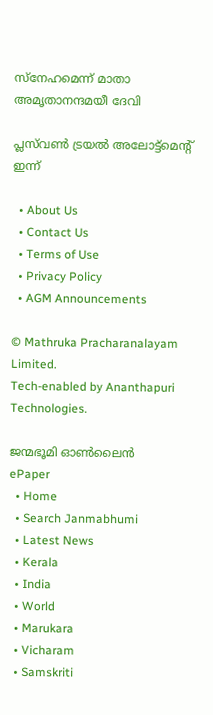സ്നേഹമെന്ന് മാതാ അമൃതാനന്ദമയീ ദേവി

പ്ലസ്‌വൺ ട്രയൽ അലോട്ട്‌മെന്റ്‌ ഇന്ന്‌

  • About Us
  • Contact Us
  • Terms of Use
  • Privacy Policy
  • AGM Announcements

© Mathruka Pracharanalayam Limited.
Tech-enabled by Ananthapuri Technologies.

ജന്മഭൂമി ഓണ്‍ലൈന്‍
ePaper
  • Home
  • Search Janmabhumi
  • Latest News
  • Kerala
  • India
  • World
  • Marukara
  • Vicharam
  • Samskriti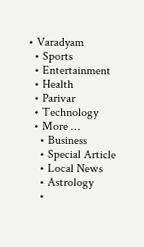• Varadyam
  • Sports
  • Entertainment
  • Health
  • Parivar
  • Technology
  • More …
    • Business
    • Special Article
    • Local News
    • Astrology
    •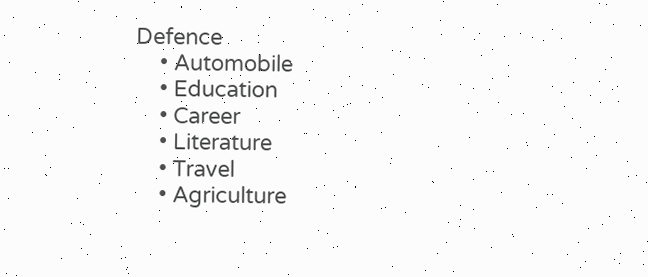Defence
    • Automobile
    • Education
    • Career
    • Literature
    • Travel
    • Agriculture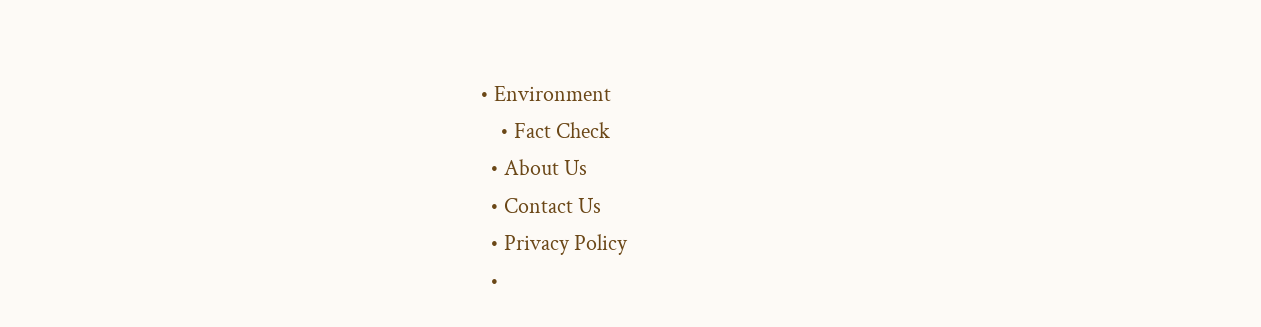• Environment
    • Fact Check
  • About Us
  • Contact Us
  • Privacy Policy
  •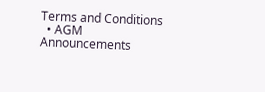Terms and Conditions
  • AGM Announcements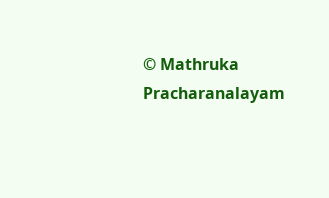© Mathruka Pracharanalayam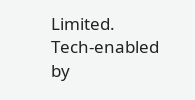Limited.
Tech-enabled by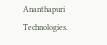Ananthapuri Technologies.